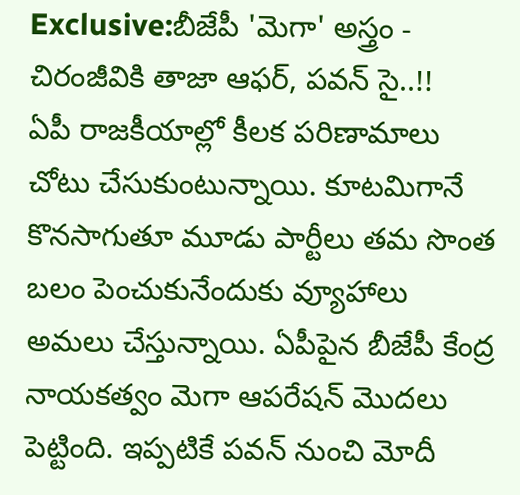Exclusive:బీజేపీ 'మెగా' అస్త్రం - చిరంజీవికి తాజా ఆఫర్, పవన్ సై..!!
ఏపీ రాజకీయాల్లో కీలక పరిణామాలు చోటు చేసుకుంటున్నాయి. కూటమిగానే కొనసాగుతూ మూడు పార్టీలు తమ సొంత బలం పెంచుకునేందుకు వ్యూహాలు అమలు చేస్తున్నాయి. ఏపీపైన బీజేపీ కేంద్ర నాయకత్వం మెగా ఆపరేషన్ మొదలు పెట్టింది. ఇప్పటికే పవన్ నుంచి మోదీ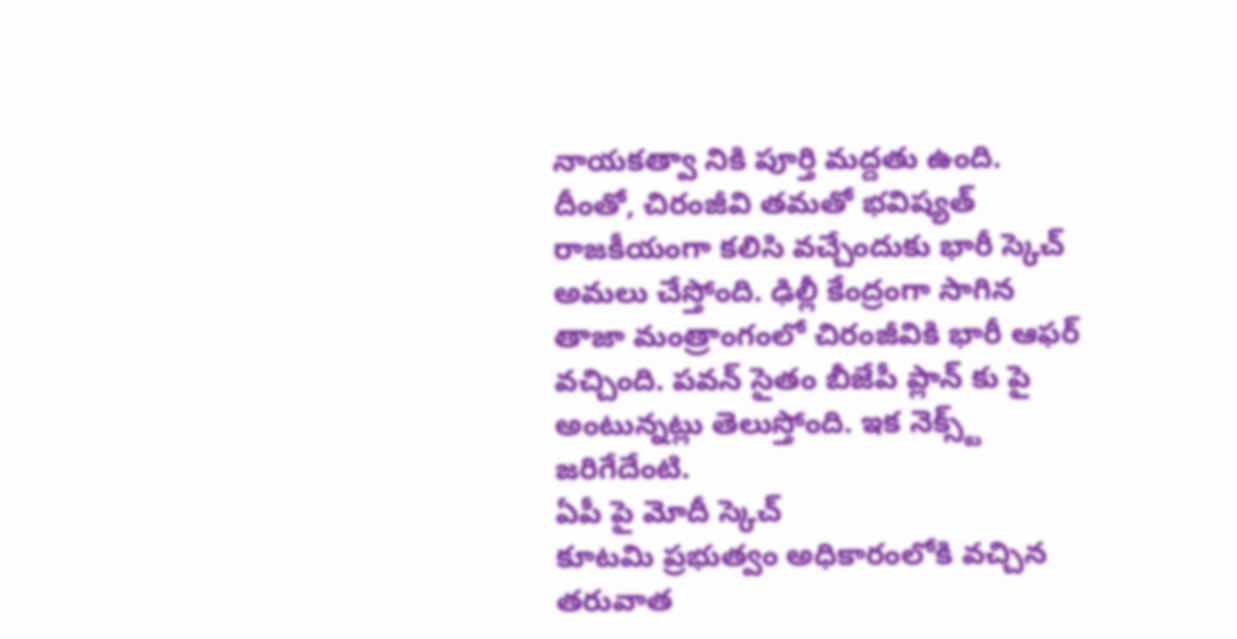నాయకత్వా నికి పూర్తి మద్దతు ఉంది. దీంతో, చిరంజీవి తమతో భవిష్యత్ రాజకీయంగా కలిసి వచ్చేందుకు భారీ స్కెచ్ అమలు చేస్తోంది. ఢిల్లీ కేంద్రంగా సాగిన తాజా మంత్రాంగంలో చిరంజీవికి భారీ ఆఫర్ వచ్చింది. పవన్ సైతం బీజేపీ ప్లాన్ కు పై అంటున్నట్లు తెలుస్తోంది. ఇక నెక్స్ట్ జరిగేదేంటి.
ఏపీ పై మోదీ స్కెచ్
కూటమి ప్రభుత్వం అధికారంలోకి వచ్చిన తరువాత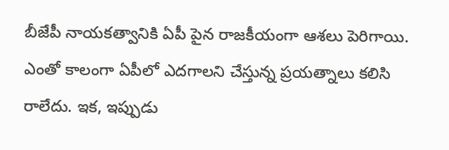బీజేపీ నాయకత్వానికి ఏపీ పైన రాజకీయంగా ఆశలు పెరిగాయి. ఎంతో కాలంగా ఏపీలో ఎదగాలని చేస్తున్న ప్రయత్నాలు కలిసి రాలేదు. ఇక, ఇప్పుడు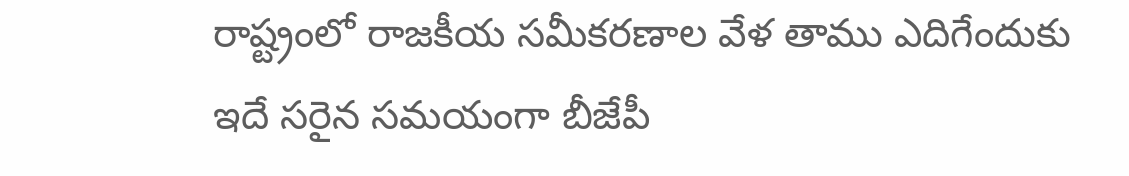రాష్ట్రంలో రాజకీయ సమీకరణాల వేళ తాము ఎదిగేందుకు ఇదే సరైన సమయంగా బీజేపీ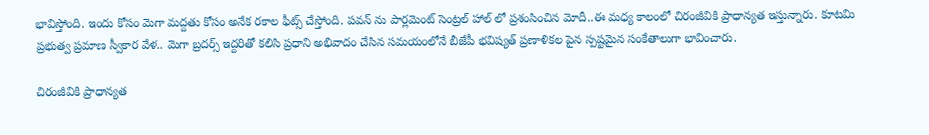భావిస్తోంది. ఇందు కోసం మెగా మద్దతు కోసం అనేక రకాల ఫీట్స్ చేస్తోంది. పవన్ ను పార్లమెంట్ సెంట్రల్ హాల్ లో ప్రశంసించిన మోదీ..ఈ మధ్య కాలంలో చిరంజీవికి ప్రాధాన్యత ఇస్తున్నారు. కూటమి ప్రభుత్వ ప్రమాణ స్వీకార వేళ.. మెగా బ్రదర్స్ ఇద్దరితో కలిసి ప్రధాని అభివాదం చేసిన సమయంలోనే బీజేపీ భవిష్యత్ ప్రణాళికల పైన స్పష్టమైన సంకేతాలుగా భావించారు.

చిరంజీవికి ప్రాధాన్యత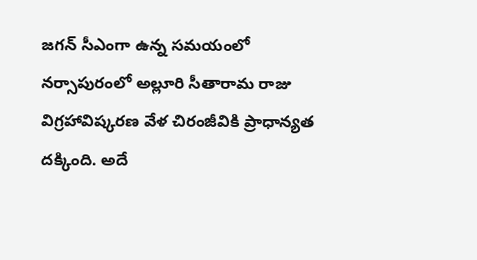జగన్ సీఎంగా ఉన్న సమయంలో నర్సాపురంలో అల్లూరి సీతారామ రాజు విగ్రహావిష్కరణ వేళ చిరంజీవికి ప్రాధాన్యత దక్కింది. అదే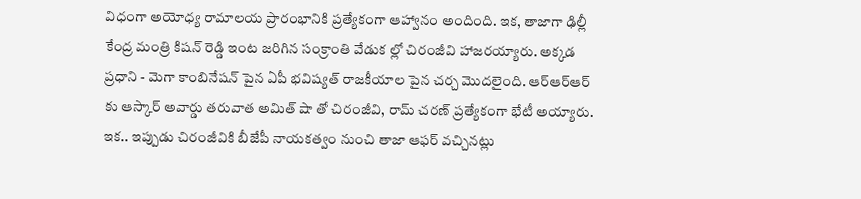విధంగా అయోధ్య రామాలయ ప్రారంభానికి ప్రత్యేకంగా ఆహ్వానం అందింది. ఇక, తాజాగా ఢిల్లీ కేంద్ర మంత్రి కిషన్ రెడ్డి ఇంట జరిగిన సంక్రాంతి వేడుక ల్లో చిరంజీవి హాజరయ్యారు. అక్కడ ప్రధాని - మెగా కాంబినేషన్ పైన ఏపీ భవిష్యత్ రాజకీయాల పైన చర్చ మొదలైంది. ఆర్ఆర్ఆర్ కు ఆస్కార్ అవార్డు తరువాత అమిత్ షా తో చిరంజీవి, రామ్ చరణ్ ప్రత్యేకంగా భేటీ అయ్యారు. ఇక.. ఇప్పుడు చిరంజీవికి బీజేపీ నాయకత్వం నుంచి తాజా ఆఫర్ వచ్చినట్లు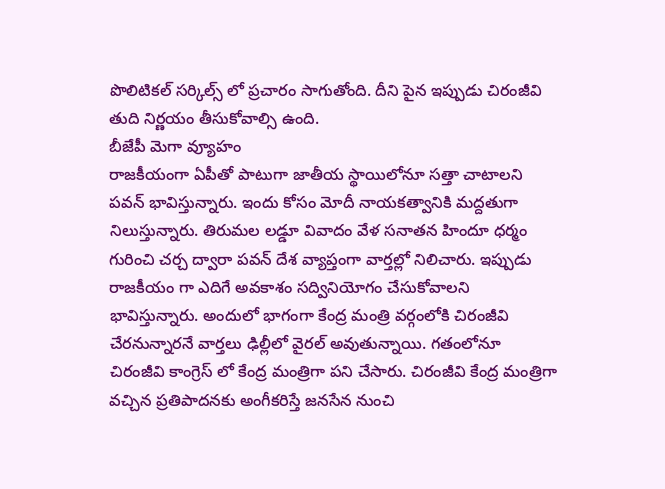పొలిటికల్ సర్కిల్స్ లో ప్రచారం సాగుతోంది. దీని పైన ఇప్పుడు చిరంజీవి తుది నిర్ణయం తీసుకోవాల్సి ఉంది.
బీజేపీ మెగా వ్యూహం
రాజకీయంగా ఏపీతో పాటుగా జాతీయ స్థాయిలోనూ సత్తా చాటాలని పవన్ భావిస్తున్నారు. ఇందు కోసం మోదీ నాయకత్వానికి మద్దతుగా నిలుస్తున్నారు. తిరుమల లడ్డూ వివాదం వేళ సనాతన హిందూ ధర్మం గురించి చర్చ ద్వారా పవన్ దేశ వ్యాప్తంగా వార్తల్లో నిలిచారు. ఇప్పుడు రాజకీయం గా ఎదిగే అవకాశం సద్వినియోగం చేసుకోవాలని భావిస్తున్నారు. అందులో భాగంగా కేంద్ర మంత్రి వర్గంలోకి చిరంజీవి చేరనున్నారనే వార్తలు ఢిల్లీలో వైరల్ అవుతున్నాయి. గతంలోనూ చిరంజీవి కాంగ్రెస్ లో కేంద్ర మంత్రిగా పని చేసారు. చిరంజీవి కేంద్ర మంత్రిగా వచ్చిన ప్రతిపాదనకు అంగీకరిస్తే జనసేన నుంచి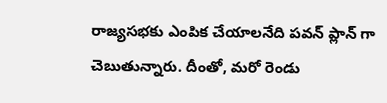రాజ్యసభకు ఎంపిక చేయాలనేది పవన్ ప్లాన్ గా చెబుతున్నారు. దీంతో, మరో రెండు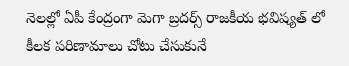నెలల్లో ఏపీ కేంద్రంగా మెగా బ్రదర్స్ రాజకీయ భవిష్యత్ లో కీలక పరిణామాలు చోటు చేసుకునే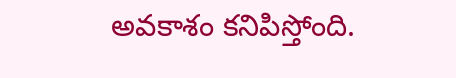అవకాశం కనిపిస్తోంది.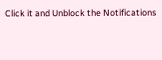Click it and Unblock the Notifications